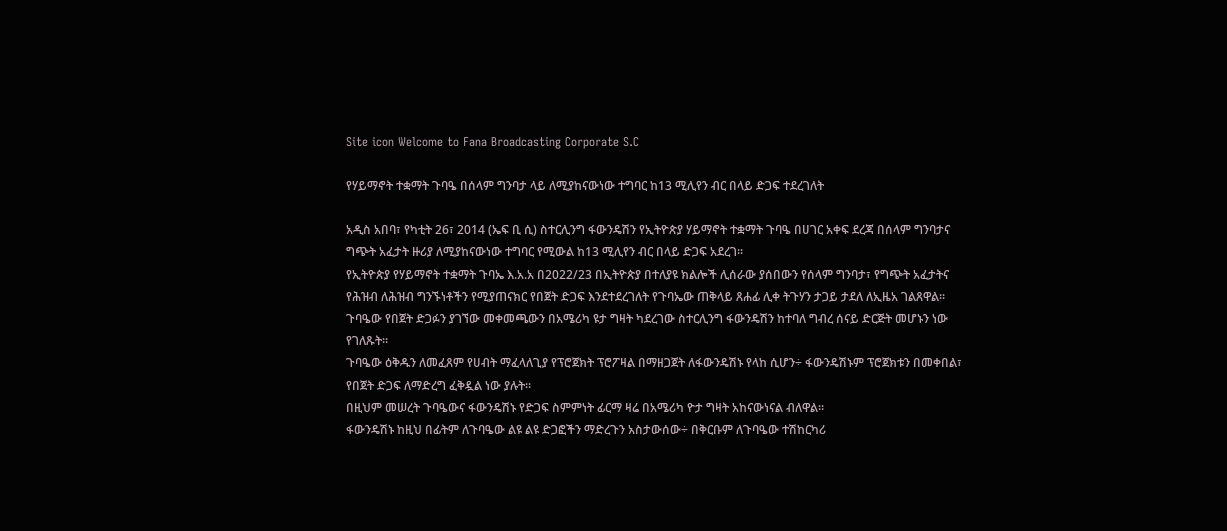Site icon Welcome to Fana Broadcasting Corporate S.C

የሃይማኖት ተቋማት ጉባዔ በሰላም ግንባታ ላይ ለሚያከናውነው ተግባር ከ13 ሚሊየን ብር በላይ ድጋፍ ተደረገለት

አዲስ አበባ፣ የካቲት 26፣ 2014 (ኤፍ ቢ ሲ) ስተርሊንግ ፋውንዴሽን የኢትዮጵያ ሃይማኖት ተቋማት ጉባዔ በሀገር አቀፍ ደረጃ በሰላም ግንባታና ግጭት አፈታት ዙሪያ ለሚያከናውነው ተግባር የሚውል ከ13 ሚሊየን ብር በላይ ድጋፍ አደረገ።
የኢትዮጵያ የሃይማኖት ተቋማት ጉባኤ እ.አ.አ በ2022/23 በኢትዮጵያ በተለያዩ ክልሎች ሊሰራው ያሰበውን የሰላም ግንባታ፣ የግጭት አፈታትና የሕዝብ ለሕዝብ ግንኙነቶችን የሚያጠናክር የበጀት ድጋፍ እንደተደረገለት የጉባኤው ጠቅላይ ጸሐፊ ሊቀ ትጉሃን ታጋይ ታደለ ለኢዜአ ገልጸዋል።
ጉባዔው የበጀት ድጋፉን ያገኘው መቀመጫውን በአሜሪካ ዩታ ግዛት ካደረገው ስተርሊንግ ፋውንዴሽን ከተባለ ግብረ ሰናይ ድርጅት መሆኑን ነው የገለጹት።
ጉባዔው ዕቅዱን ለመፈጸም የሀብት ማፈላለጊያ የፕሮጀክት ፕሮፖዛል በማዘጋጀት ለፋውንዴሽኑ የላከ ሲሆን÷ ፋውንዴሽኑም ፕሮጀክቱን በመቀበል፣ የበጀት ድጋፍ ለማድረግ ፈቅዷል ነው ያሉት።
በዚህም መሠረት ጉባዔውና ፋውንዴሽኑ የድጋፍ ስምምነት ፊርማ ዛሬ በአሜሪካ ዮታ ግዛት አከናውነናል ብለዋል።
ፋውንዴሽኑ ከዚህ በፊትም ለጉባዔው ልዩ ልዩ ድጋፎችን ማድረጉን አስታውሰው÷ በቅርቡም ለጉባዔው ተሽከርካሪ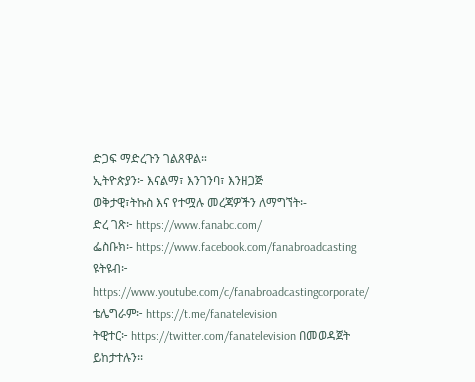ድጋፍ ማድረጉን ገልጸዋል።
ኢትዮጵያን፦ እናልማ፣ እንገንባ፣ እንዘጋጅ
ወቅታዊ፣ትኩስ እና የተሟሉ መረጃዎችን ለማግኘት፡-
ድረ ገጽ፦ https://www.fanabc.com/
ፌስቡክ፡- https://www.facebook.com/fanabroadcasting
ዩትዩብ፦ https://www.youtube.com/c/fanabroadcastingcorporate/
ቴሌግራም፦ https://t.me/fanatelevision
ትዊተር፦ https://twitter.com/fanatelevision በመወዳጀት ይከታተሉን፡፡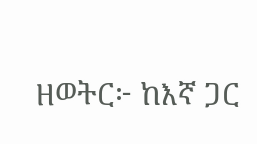ዘወትር፦ ከእኛ ጋር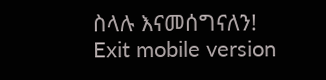ስላሉ እናመሰግናለን!
Exit mobile version